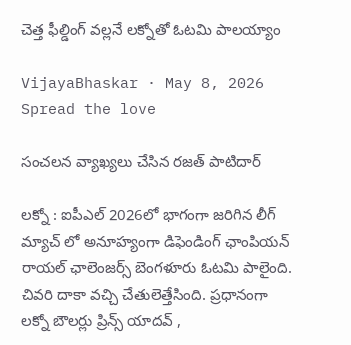చెత్త ఫీల్డింగ్ వ‌ల్ల‌నే ల‌క్నోతో ఓట‌మి పాల‌య్యాం

VijayaBhaskar · May 8, 2026
Spread the love

సంచ‌ల‌న వ్యాఖ్య‌లు చేసిన ర‌జత్ పాటిదార్

ల‌క్నో : ఐపీఎల్ 2026లో భాగంగా జ‌రిగిన లీగ్ మ్యాచ్ లో అనూహ్యంగా డిఫెండింగ్ ఛాంపియ‌న్ రాయ‌ల్ ఛాలెంజ‌ర్స్ బెంగళూరు ఓట‌మి పాలైంది. చివ‌రి దాకా వ‌చ్చి చేతులెత్తేసింది. ప్ర‌ధానంగా ల‌క్నో బౌల‌ర్లు ప్రిన్స్ యాద‌వ్ ,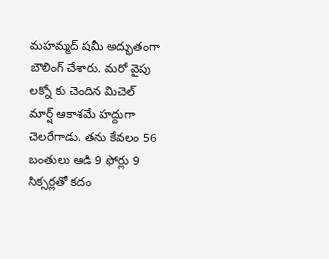మ‌హ‌మ్మ‌ద్ ష‌మీ అద్భుతంగా బౌలింగ్ చేశారు. మ‌రో వైపు ల‌క్నో కు చెందిన మిచెల్ మార్ష్ ఆకాశ‌మే హ‌ద్దుగా చెల‌రేగాడు. త‌ను కేవ‌లం 56 బంతులు ఆడి 9 ఫోర్లు 9 సిక్స‌ర్ల‌తో క‌దం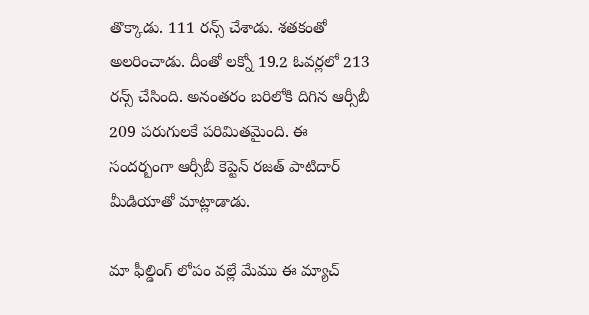తొక్కాడు. 111 ర‌న్స్ చేశాడు. శ‌త‌కంతో అల‌రించాడు. దీంతో ల‌క్నో 19.2 ఓవ‌ర్ల‌లో 213 ర‌న్స్ చేసింది. అనంత‌రం బ‌రిలోకి దిగిన ఆర్సీబీ 209 ప‌రుగుల‌కే ప‌రిమిత‌మైంది. ఈ సంద‌ర్బంగా ఆర్సీబీ కెప్టెన్ ర‌జ‌త్ పాటిదార్ మీడియాతో మాట్లాడాడు.

మా ఫీల్డింగ్ లోపం వల్లే మేము ఈ మ్యాచ్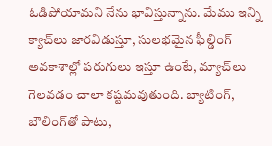ఓడిపోయామని నేను భావిస్తున్నాను. మేము ఇన్ని క్యాచ్‌లు జారవిడుస్తూ, సులభమైన ఫీల్డింగ్ అవకాశాల్లో పరుగులు ఇస్తూ ఉంటే, మ్యాచ్‌లు గెలవడం చాలా కష్టమవుతుంది. బ్యాటింగ్, బౌలింగ్‌తో పాటు,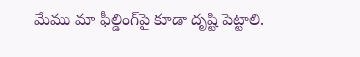మేము మా ఫీల్డింగ్‌పై కూడా దృష్టి పెట్టాలి.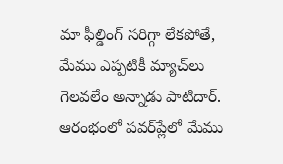మా ఫీల్డింగ్ సరిగ్గా లేకపోతే, మేము ఎప్పటికీ మ్యాచ్‌లు గెలవలేం అన్నాడు పాటిదార్. ఆరంభంలో పవర్‌ప్లేలో మేము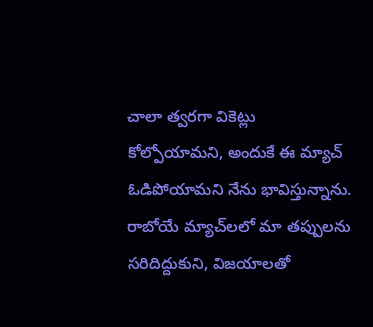చాలా త్వరగా వికెట్లు కోల్పోయామని, అందుకే ఈ మ్యాచ్ ఓడిపోయామని నేను భావిస్తున్నాను. రాబోయే మ్యాచ్‌లలో మా తప్పులను సరిదిద్దుకుని, విజయాలతో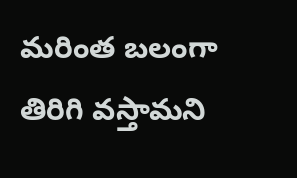మరింత బలంగా తిరిగి వస్తామని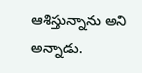ఆశిస్తున్నాను అని అన్నాడు.